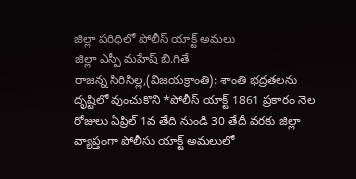జిల్లా పరిధిలో పోలీస్ యాక్ట్ అమలు
జిల్లా ఎస్పీ మహేష్ బి.గితే
రాజన్న సిరిసిల్ల,(విజయక్రాంతి): శాంతి భద్రతలను దృష్టిలో వుంచుకొని *పోలీస్ యాక్ట్ 1861 ప్రకారం నెల రోజులు ఏప్రిల్ 1వ తేది నుండి 30 తేదీ వరకు జిల్లా వ్యాప్తంగా పోలీసు యాక్ట్ అమలులో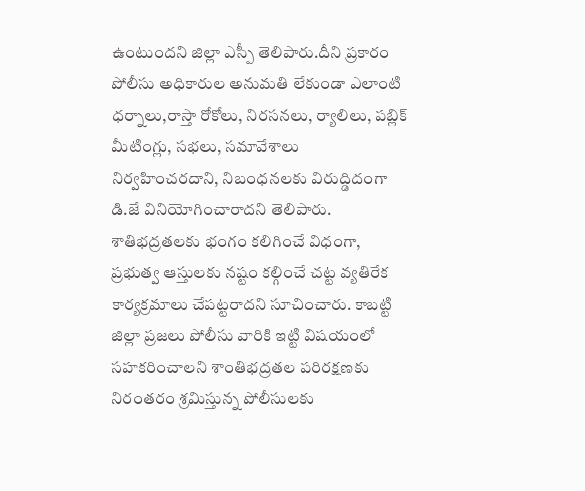ఉంటుందని జిల్లా ఎస్పీ తెలిపారు.దీని ప్రకారం పోలీసు అధికారుల అనుమతి లేకుండా ఎలాంటి ధర్నాలు,రాస్తా రోకోలు, నిరసనలు, ర్యాలిలు, పబ్లిక్ మీటింగ్లు, సభలు, సమావేశాలు నిర్వహించరదాని, నిబంధనలకు విరుద్డిదంగా డి.జే వినియోగించారాదని తెలిపారు.
శాతిభద్రతలకు భంగం కలిగించే విధంగా, ప్రభుత్వ ఆస్తులకు నష్టం కల్గించే చట్ట వ్యతిరేక కార్యక్రమాలు చేపట్టరాదని సూచించారు. కాబట్టి జిల్లా ప్రజలు పోలీసు వారికి ఇట్టి విషయంలో సహకరించాలని శాంతిభద్రతల పరిరక్షణకు నిరంతరం శ్రమిస్తున్న పోలీసులకు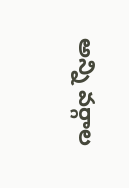అన్ని వర్గాల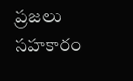ప్రజలు సహకారం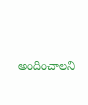అందించాలని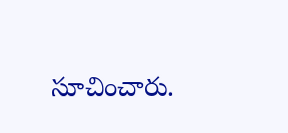సూచించారు.